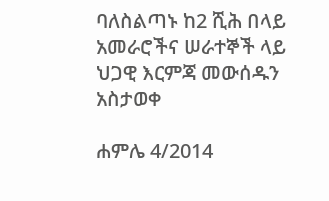ባለስልጣኑ ከ2 ሺሕ በላይ አመራሮችና ሠራተኞች ላይ ህጋዊ እርምጃ መውሰዱን አስታወቀ

ሐምሌ 4/2014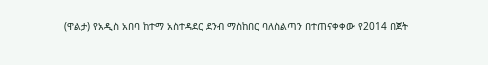(ዋልታ) የአዲስ አበባ ከተማ አስተዳደር ደንብ ማስከበር ባለስልጣን በተጠናቀቀው የ2014 በጀት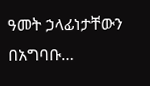ዓመት ኃላፊነታቸውን በአግባቡ…